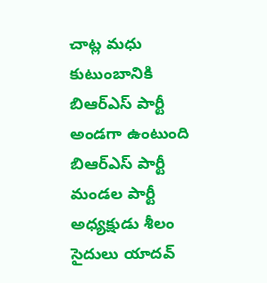చాట్ల మధు కుటుంబానికి బిఆర్ఎస్ పార్టీ అండగా ఉంటుంది
బిఆర్ఎస్ పార్టీ మండల పార్టీ అధ్యక్షుడు శీలం సైదులు యాదవ్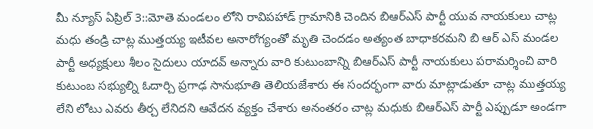మీ న్యూస్ ఏప్రిల్ 3::మోతె మండలం లోని రావిపహాడ్ గ్రామానికి చెందిన బిఆర్ఎస్ పార్టీ యువ నాయకులు చాట్ల మధు తండ్రి చాట్ల ముత్తయ్య ఇటీవల అనారోగ్యంతో మృతి చెందడం అత్యంత బాధాకరమని బి ఆర్ ఎస్ మండల పార్టీ అధ్యక్షులు శీలం సైదులు యాదవ్ అన్నారు వారి కుటుంబాన్ని బిఆర్ఎస్ పార్టీ నాయకులు పరామర్శించి వారి కుటుంబ సభ్యుల్ని ఓదార్చి ప్రగాఢ సానుభూతి తెలియజేశారు ఈ సందర్భంగా వారు మాట్లాడుతూ చాట్ల ముత్తయ్య లేని లోటు ఎవరు తీర్చ లేనిదని ఆవేదన వ్యక్తం చేశారు అనంతరం చాట్ల మధుకు బిఆర్ఎస్ పార్టీ ఎప్పుడూ అండగా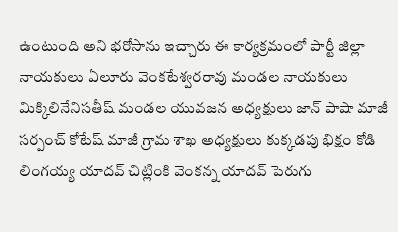ఉంటుంది అని భరోసాను ఇచ్చారు ఈ కార్యక్రమంలో పార్టీ జిల్లా నాయకులు ఏలూరు వెంకటేశ్వరరావు మండల నాయకులు మిక్కిలినేనిసతీష్ మండల యువజన అధ్యక్షులు జాన్ పాషా మాజీ సర్పంచ్ కోటేష్ మాజీ గ్రామ శాఖ అధ్యక్షులు కుక్కడపు భిక్షం కోడి లింగయ్య యాదవ్ చిట్లింకి వెంకన్న యాదవ్ పెరుగు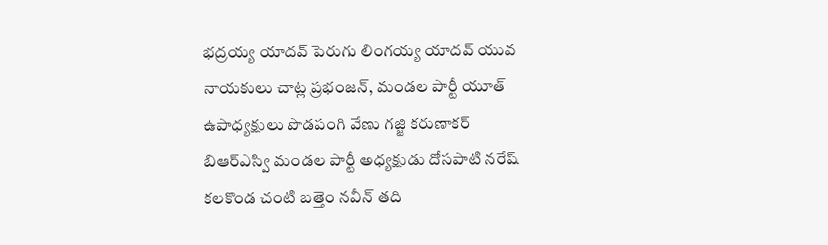భద్రయ్య యాదవ్ పెరుగు లింగయ్య యాదవ్ యువ నాయకులు చాట్ల ప్రభంజన్, మండల పార్టీ యూత్ ఉపాధ్యక్షులు పొడపంగి వేణు గజ్జి కరుణాకర్ బిఆర్ఎస్వి మండల పార్టీ అధ్యక్షుడు దోసపాటి నరేష్ కలకొండ చంటి బత్తెం నవీన్ తది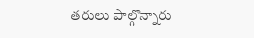తరులు పాల్గొన్నారు